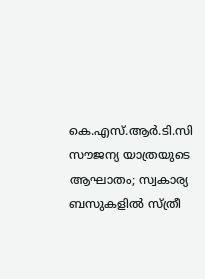കെ.എസ്.ആർ.ടി.സി സൗജന്യ യാത്രയുടെ ആഘാതം; സ്വകാര്യ ബസുകളിൽ സ്ത്രീ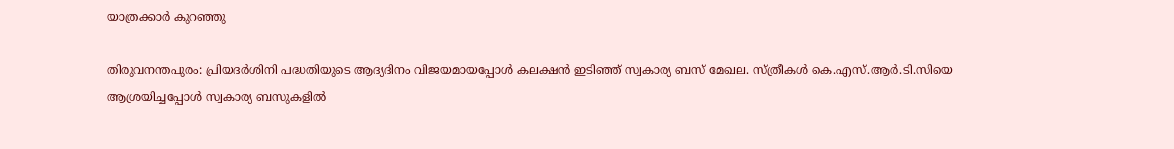യാത്രക്കാർ കുറഞ്ഞു

തിരുവനന്തപുരം: പ്രിയദർശിനി പദ്ധതിയുടെ ആദ്യദിനം വിജയമായപ്പോൾ കലക്ഷൻ ഇടിഞ്ഞ് സ്വകാര്യ ബസ് മേഖല. സ്ത്രീകൾ കെ.എസ്.ആർ.ടി.സിയെ ആശ്രയിച്ചപ്പോൾ സ്വകാര്യ ബസുകളിൽ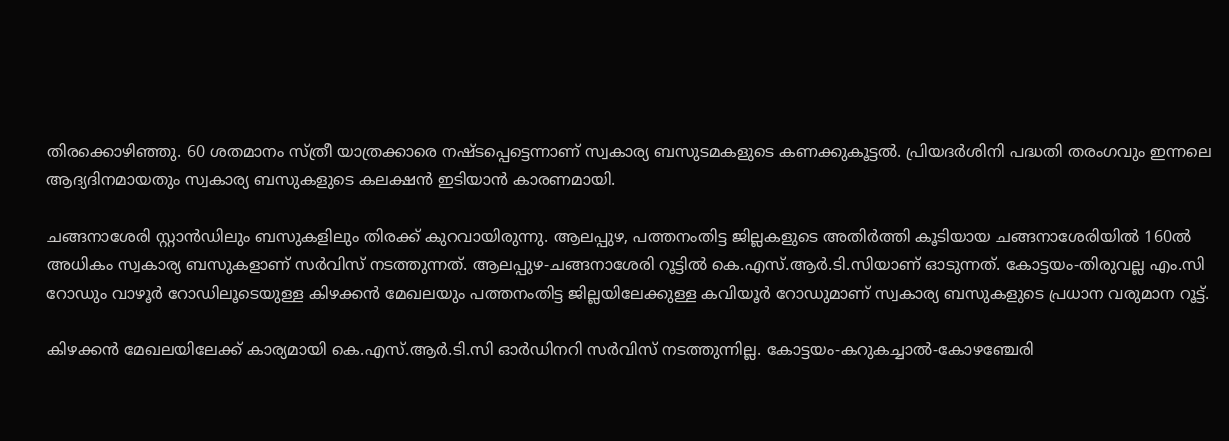തിരക്കൊഴിഞ്ഞു. 60 ശതമാനം സ്ത്രീ യാത്രക്കാരെ നഷ്ടപ്പെട്ടെന്നാണ് സ്വകാര്യ ബസുടമകളുടെ കണക്കുകൂട്ടൽ. പ്രിയദർശിനി പദ്ധതി തരംഗവും ഇന്നലെ ആദ്യദിനമായതും സ്വകാര്യ ബസുകളുടെ കലക്ഷൻ ഇടിയാൻ കാരണമായി.

ചങ്ങനാശേരി സ്റ്റാൻഡിലും ബസുകളിലും തിരക്ക് കുറവായിരുന്നു. ആലപ്പുഴ, പത്തനംതിട്ട ജില്ലകളുടെ അതിർത്തി കൂടിയായ ചങ്ങനാശേരിയിൽ 160ൽ അധികം സ്വകാര്യ ബസുകളാണ് സർവിസ് നടത്തുന്നത്. ആലപ്പുഴ-ചങ്ങനാശേരി റൂട്ടിൽ കെ.എസ്.ആർ.ടി.സിയാണ് ഓടുന്നത്. കോട്ടയം-തിരുവല്ല എം.സി റോഡും വാഴൂർ റോഡിലൂടെയുള്ള കിഴക്കൻ മേഖലയും പത്തനംതിട്ട ജില്ലയിലേക്കുള്ള കവിയൂർ റോഡുമാണ് സ്വകാര്യ ബസുകളുടെ പ്രധാന വരുമാന റൂട്ട്.

കിഴക്കൻ മേഖലയിലേക്ക് കാര്യമായി കെ.എസ്.ആർ.ടി.സി ഓർഡിനറി സർവിസ് നടത്തുന്നില്ല. കോട്ടയം-കറുകച്ചാൽ-കോഴഞ്ചേരി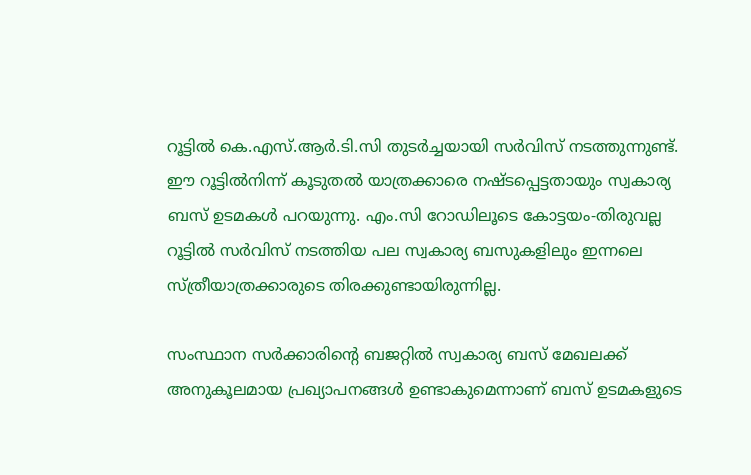റൂട്ടിൽ കെ.എസ്.ആർ.ടി.സി തുടർച്ചയായി സർവിസ് നടത്തുന്നുണ്ട്. ഈ റൂട്ടിൽനിന്ന് കൂടുതൽ യാത്രക്കാരെ നഷ്ടപ്പെട്ടതായും സ്വകാര്യ ബസ് ഉടമകൾ പറയുന്നു. എം.സി റോഡിലൂടെ കോട്ടയം-തിരുവല്ല റൂട്ടിൽ സർവിസ് നടത്തിയ പല സ്വകാര്യ ബസുകളിലും ഇന്നലെ സ്ത്രീയാത്രക്കാരുടെ തിരക്കുണ്ടായിരുന്നില്ല.

സംസ്ഥാന സർക്കാരിന്റെ ബജറ്റിൽ സ്വകാര്യ ബസ് മേഖലക്ക് അനുകൂലമായ പ്രഖ്യാപനങ്ങൾ ഉണ്ടാകുമെന്നാണ് ബസ് ഉടമകളുടെ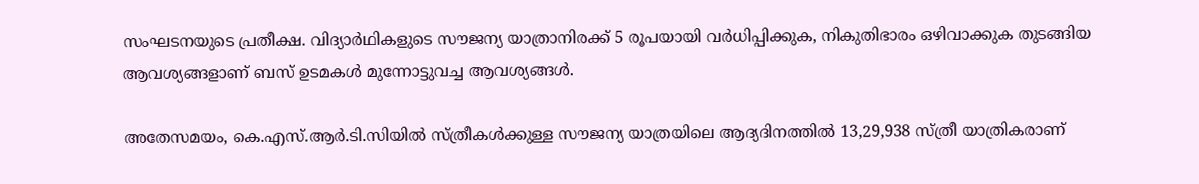സംഘടനയുടെ പ്രതീക്ഷ. വിദ്യാർഥികളുടെ സൗജന്യ യാത്രാനിരക്ക് 5 രൂപയായി വർധിപ്പിക്കുക, നികുതിഭാരം ഒഴിവാക്കുക തുടങ്ങിയ ആവശ്യങ്ങളാണ് ബസ് ഉടമകൾ മുന്നോട്ടുവച്ച ആവശ്യങ്ങൾ.

അതേസമയം, കെ.എസ്.ആർ.ടി.സിയിൽ സ്ത്രീകൾക്കുള്ള സൗജന്യ യാത്രയിലെ ആദ്യദിനത്തിൽ 13,29,938 സ്ത്രീ യാത്രികരാണ്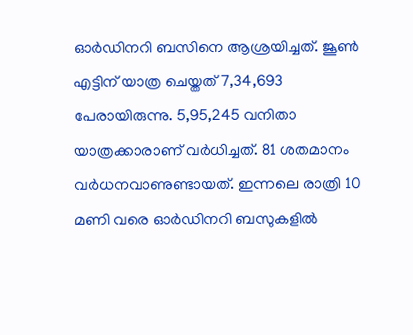ഓർഡിനറി ബസിനെ ആശ്രയിച്ചത്. ജൂൺ എട്ടിന് യാത്ര ചെയ്തത് 7,34,693 പേരായിരുന്നു. 5,95,245 വനിതാ യാത്രക്കാരാണ് വർധിച്ചത്. 81 ശതമാനം വർധനവാണുണ്ടായത്. ഇന്നലെ രാത്രി 10 മണി വരെ ഓർഡിനറി ബസുകളിൽ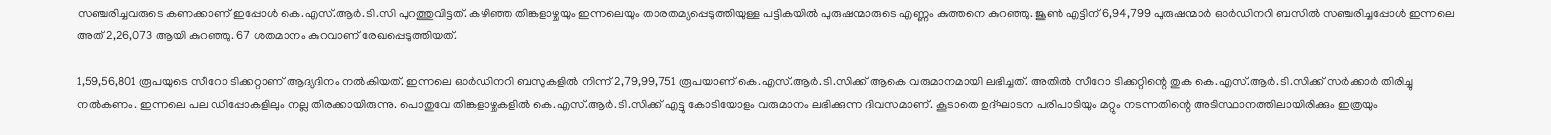സഞ്ചരിച്ചവരുടെ കണക്കാണ് ഇപ്പോൾ കെ.എസ്.ആർ.ടി.സി പുറത്തുവിട്ടത്. കഴിഞ്ഞ തിങ്കളാഴ്ചയും ഇന്നലെയും താരതമ്യപ്പെടുത്തിയുള്ള പട്ടികയിൽ പുരുഷന്മാരുടെ എണ്ണം കുത്തനെ കുറഞ്ഞു. ജൂൺ എട്ടിന് 6,94,799 പുരുഷന്മാർ ഓർഡിനറി ബസിൽ സഞ്ചരിച്ചപ്പോൾ ഇന്നലെ അത് 2,26,073 ആയി കുറഞ്ഞു. 67 ശതമാനം കുറവാണ് രേഖപ്പെടുത്തിയത്.

1,59,56,801 രൂപയുടെ സീറോ ടിക്കറ്റാണ് ആദ്യദിനം നൽകിയത്. ഇന്നലെ ഓർഡിനറി ബസുകളിൽ നിന്ന് 2,79,99,751 രൂപയാണ് കെ.എസ്.ആർ.ടി.സിക്ക് ആകെ വരുമാനമായി ലഭിച്ചത്. അതിൽ സീറോ ടിക്കറ്റിന്റെ തുക കെ.എസ്.ആർ.ടി.സിക്ക് സർക്കാർ തിരിച്ചു നൽകണം. ഇന്നലെ പല ഡിപ്പോകളിലും നല്ല തിരക്കായിരുന്നു. പൊതുവേ തിങ്കളാഴ്ചകളിൽ കെ.എസ്.ആർ.ടി.സിക്ക് എട്ടു കോടിയോളം വരുമാനം ലഭിക്കുന്ന ദിവസമാണ്. കൂടാതെ ഉദ്ഘാടന പരിപാടിയും മറ്റും നടന്നതിന്റെ അടിസ്ഥാനത്തിലായിരിക്കും ഇത്രയും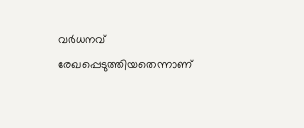വർധനവ് രേഖപ്പെടുത്തിയതെന്നാണ്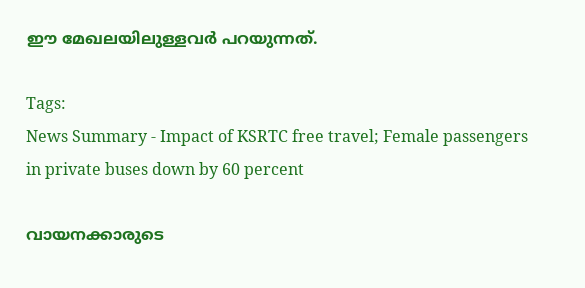ഈ മേഖലയിലുള്ളവർ പറയുന്നത്.

Tags:
News Summary - Impact of KSRTC free travel; Female passengers in private buses down by 60 percent

വായനക്കാരുടെ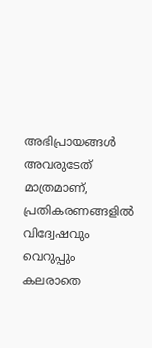അഭിപ്രായങ്ങള്‍ അവരുടേത് മാത്രമാണ്, പ്രതികരണങ്ങളിൽ വിദ്വേഷവും വെറുപ്പും കലരാതെ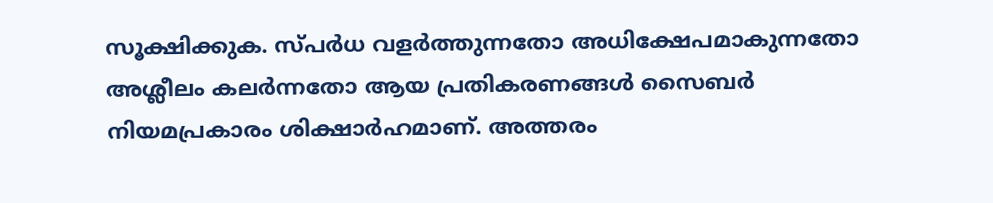സൂക്ഷിക്കുക. സ്പർധ വളർത്തുന്നതോ അധിക്ഷേപമാകുന്നതോ അശ്ലീലം കലർന്നതോ ആയ പ്രതികരണങ്ങൾ സൈബർ നിയമപ്രകാരം ശിക്ഷാർഹമാണ്. അത്തരം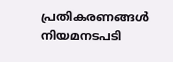പ്രതികരണങ്ങൾ നിയമനടപടി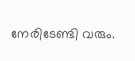നേരിടേണ്ടി വരും.